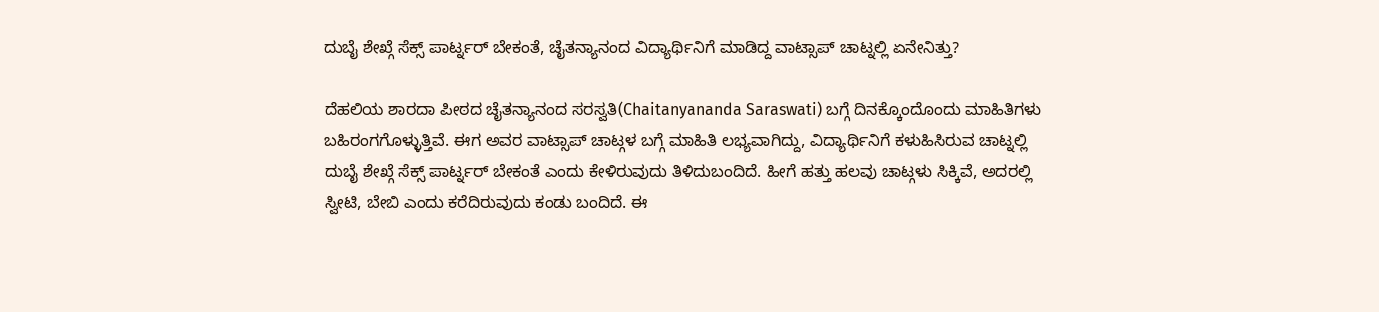ದುಬೈ ಶೇಖ್ಗೆ ಸೆಕ್ಸ್ ಪಾರ್ಟ್ನರ್ ಬೇಕಂತೆ, ಚೈತನ್ಯಾನಂದ ವಿದ್ಯಾರ್ಥಿನಿಗೆ ಮಾಡಿದ್ದ ವಾಟ್ಸಾಪ್ ಚಾಟ್ನಲ್ಲಿ ಏನೇನಿತ್ತು?

ದೆಹಲಿಯ ಶಾರದಾ ಪೀಠದ ಚೈತನ್ಯಾನಂದ ಸರಸ್ವತಿ(Chaitanyananda Saraswati) ಬಗ್ಗೆ ದಿನಕ್ಕೊಂದೊಂದು ಮಾಹಿತಿಗಳು ಬಹಿರಂಗಗೊಳ್ಳುತ್ತಿವೆ. ಈಗ ಅವರ ವಾಟ್ಸಾಪ್ ಚಾಟ್ಗಳ ಬಗ್ಗೆ ಮಾಹಿತಿ ಲಭ್ಯವಾಗಿದ್ದು, ವಿದ್ಯಾರ್ಥಿನಿಗೆ ಕಳುಹಿಸಿರುವ ಚಾಟ್ನಲ್ಲಿ ದುಬೈ ಶೇಖ್ಗೆ ಸೆಕ್ಸ್ ಪಾರ್ಟ್ನರ್ ಬೇಕಂತೆ ಎಂದು ಕೇಳಿರುವುದು ತಿಳಿದುಬಂದಿದೆ. ಹೀಗೆ ಹತ್ತು ಹಲವು ಚಾಟ್ಗಳು ಸಿಕ್ಕಿವೆ, ಅದರಲ್ಲಿ ಸ್ವೀಟಿ, ಬೇಬಿ ಎಂದು ಕರೆದಿರುವುದು ಕಂಡು ಬಂದಿದೆ. ಈ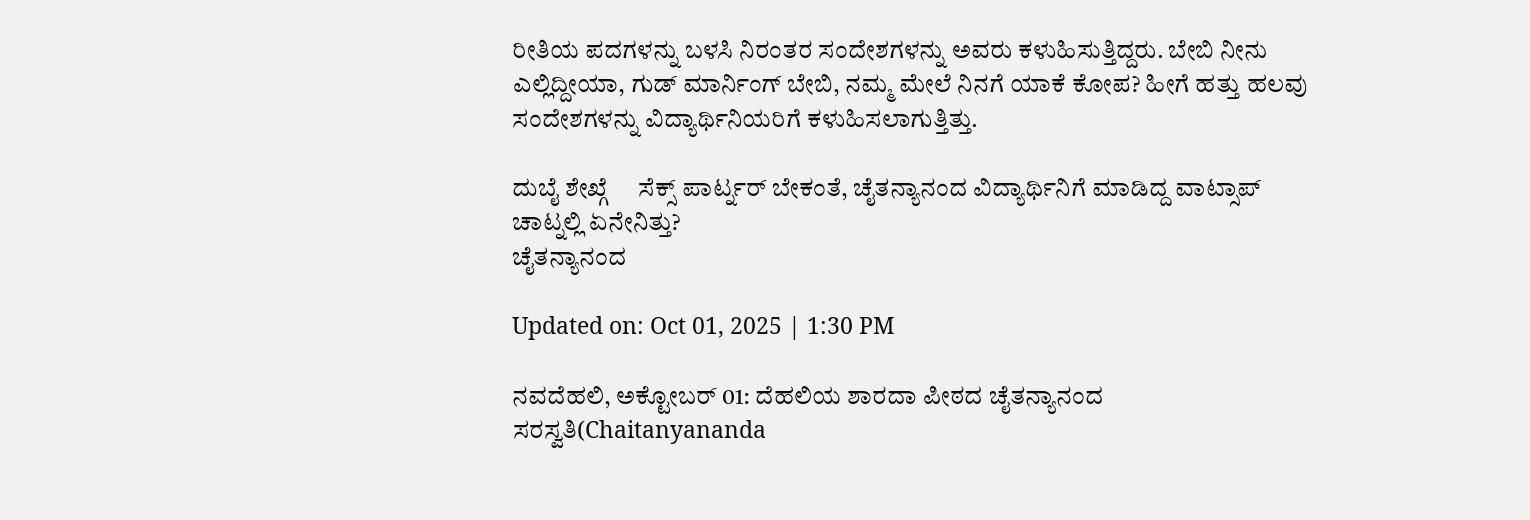ರೀತಿಯ ಪದಗಳನ್ನು ಬಳಸಿ ನಿರಂತರ ಸಂದೇಶಗಳನ್ನು ಅವರು ಕಳುಹಿಸುತ್ತಿದ್ದರು. ಬೇಬಿ ನೀನು ಎಲ್ಲಿದ್ದೀಯಾ, ಗುಡ್ ಮಾರ್ನಿಂಗ್ ಬೇಬಿ, ನಮ್ಮ ಮೇಲೆ ನಿನಗೆ ಯಾಕೆ ಕೋಪ? ಹೀಗೆ ಹತ್ತು ಹಲವು ಸಂದೇಶಗಳನ್ನು ವಿದ್ಯಾರ್ಥಿನಿಯರಿಗೆ ಕಳುಹಿಸಲಾಗುತ್ತಿತ್ತು.

ದುಬೈ ಶೇಖ್ಗೆ     ಸೆಕ್ಸ್ ಪಾರ್ಟ್ನರ್ ಬೇಕಂತೆ, ಚೈತನ್ಯಾನಂದ ವಿದ್ಯಾರ್ಥಿನಿಗೆ ಮಾಡಿದ್ದ ವಾಟ್ಸಾಪ್ ಚಾಟ್ನಲ್ಲಿ ಏನೇನಿತ್ತು?
ಚೈತನ್ಯಾನಂದ

Updated on: Oct 01, 2025 | 1:30 PM

ನವದೆಹಲಿ, ಅಕ್ಟೋಬರ್ 01: ದೆಹಲಿಯ ಶಾರದಾ ಪೀಠದ ಚೈತನ್ಯಾನಂದ ಸರಸ್ವತಿ(Chaitanyananda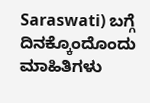Saraswati) ಬಗ್ಗೆ ದಿನಕ್ಕೊಂದೊಂದು ಮಾಹಿತಿಗಳು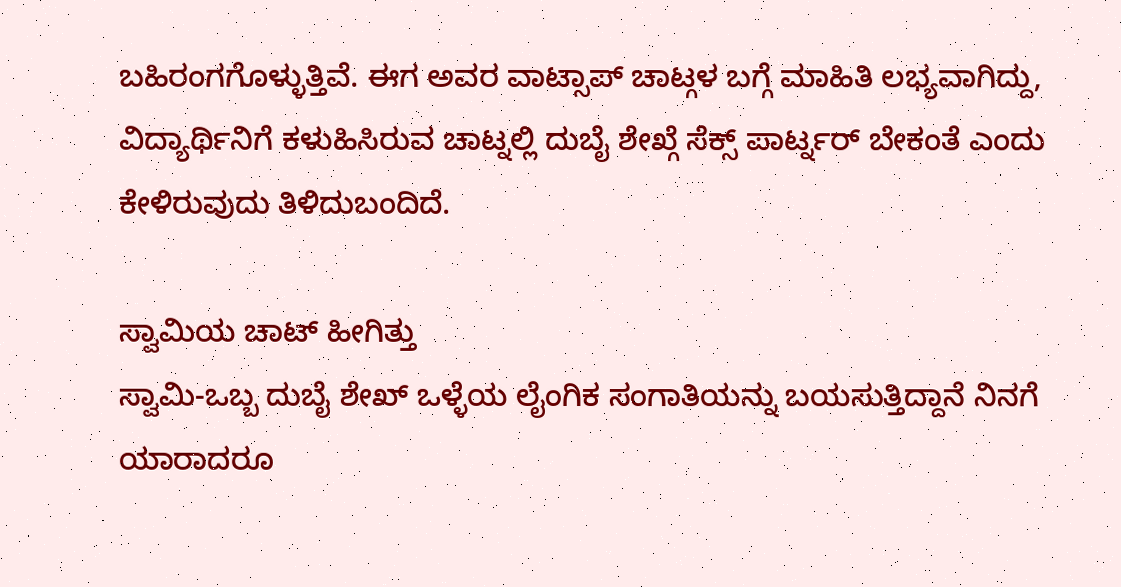ಬಹಿರಂಗಗೊಳ್ಳುತ್ತಿವೆ. ಈಗ ಅವರ ವಾಟ್ಸಾಪ್ ಚಾಟ್ಗಳ ಬಗ್ಗೆ ಮಾಹಿತಿ ಲಭ್ಯವಾಗಿದ್ದು, ವಿದ್ಯಾರ್ಥಿನಿಗೆ ಕಳುಹಿಸಿರುವ ಚಾಟ್ನಲ್ಲಿ ದುಬೈ ಶೇಖ್ಗೆ ಸೆಕ್ಸ್ ಪಾರ್ಟ್ನರ್ ಬೇಕಂತೆ ಎಂದು ಕೇಳಿರುವುದು ತಿಳಿದುಬಂದಿದೆ.

ಸ್ವಾಮಿಯ ಚಾಟ್ ಹೀಗಿತ್ತು
ಸ್ವಾಮಿ-ಒಬ್ಬ ದುಬೈ ಶೇಖ್ ಒಳ್ಳೆಯ ಲೈಂಗಿಕ ಸಂಗಾತಿಯನ್ನು ಬಯಸುತ್ತಿದ್ದಾನೆ ನಿನಗೆ ಯಾರಾದರೂ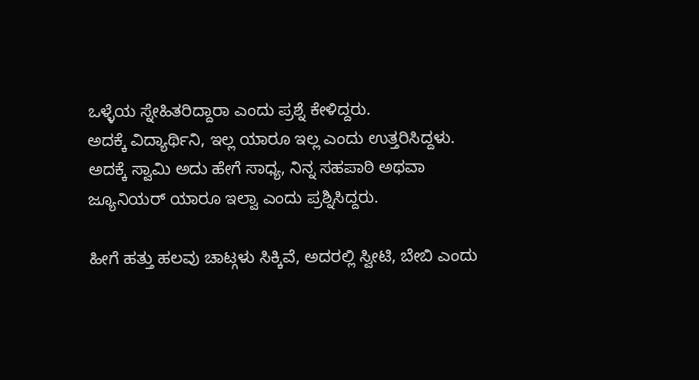ಒಳ್ಳೆಯ ಸ್ನೇಹಿತರಿದ್ದಾರಾ ಎಂದು ಪ್ರಶ್ನೆ ಕೇಳಿದ್ದರು.
ಅದಕ್ಕೆ ವಿದ್ಯಾರ್ಥಿನಿ, ಇಲ್ಲ ಯಾರೂ ಇಲ್ಲ ಎಂದು ಉತ್ತರಿಸಿದ್ದಳು.
ಅದಕ್ಕೆ ಸ್ವಾಮಿ ಅದು ಹೇಗೆ ಸಾಧ್ಯ, ನಿನ್ನ ಸಹಪಾಠಿ ಅಥವಾ ಜ್ಯೂನಿಯರ್ ಯಾರೂ ಇಲ್ವಾ ಎಂದು ಪ್ರಶ್ನಿಸಿದ್ದರು.

ಹೀಗೆ ಹತ್ತು ಹಲವು ಚಾಟ್ಗಳು ಸಿಕ್ಕಿವೆ, ಅದರಲ್ಲಿ ಸ್ವೀಟಿ, ಬೇಬಿ ಎಂದು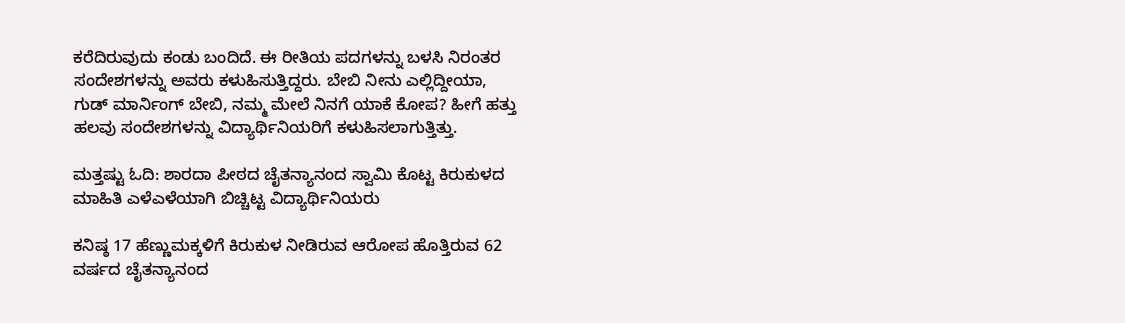ಕರೆದಿರುವುದು ಕಂಡು ಬಂದಿದೆ. ಈ ರೀತಿಯ ಪದಗಳನ್ನು ಬಳಸಿ ನಿರಂತರ ಸಂದೇಶಗಳನ್ನು ಅವರು ಕಳುಹಿಸುತ್ತಿದ್ದರು. ಬೇಬಿ ನೀನು ಎಲ್ಲಿದ್ದೀಯಾ, ಗುಡ್ ಮಾರ್ನಿಂಗ್ ಬೇಬಿ, ನಮ್ಮ ಮೇಲೆ ನಿನಗೆ ಯಾಕೆ ಕೋಪ? ಹೀಗೆ ಹತ್ತು ಹಲವು ಸಂದೇಶಗಳನ್ನು ವಿದ್ಯಾರ್ಥಿನಿಯರಿಗೆ ಕಳುಹಿಸಲಾಗುತ್ತಿತ್ತು.

ಮತ್ತಷ್ಟು ಓದಿ: ಶಾರದಾ ಪೀಠದ ಚೈತನ್ಯಾನಂದ ಸ್ವಾಮಿ ಕೊಟ್ಟ ಕಿರುಕುಳದ ಮಾಹಿತಿ ಎಳೆಎಳೆಯಾಗಿ ಬಿಚ್ಚಿಟ್ಟ ವಿದ್ಯಾರ್ಥಿನಿಯರು

ಕನಿಷ್ಠ 17 ಹೆಣ್ಣುಮಕ್ಕಳಿಗೆ ಕಿರುಕುಳ ನೀಡಿರುವ ಆರೋಪ ಹೊತ್ತಿರುವ 62 ವರ್ಷದ ಚೈತನ್ಯಾನಂದ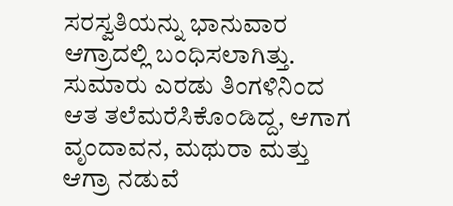ಸರಸ್ವತಿಯನ್ನು ಭಾನುವಾರ ಆಗ್ರಾದಲ್ಲಿ ಬಂಧಿಸಲಾಗಿತ್ತು. ಸುಮಾರು ಎರಡು ತಿಂಗಳಿನಿಂದ ಆತ ತಲೆಮರೆಸಿಕೊಂಡಿದ್ದ, ಆಗಾಗ ವೃಂದಾವನ, ಮಥುರಾ ಮತ್ತು ಆಗ್ರಾ ನಡುವೆ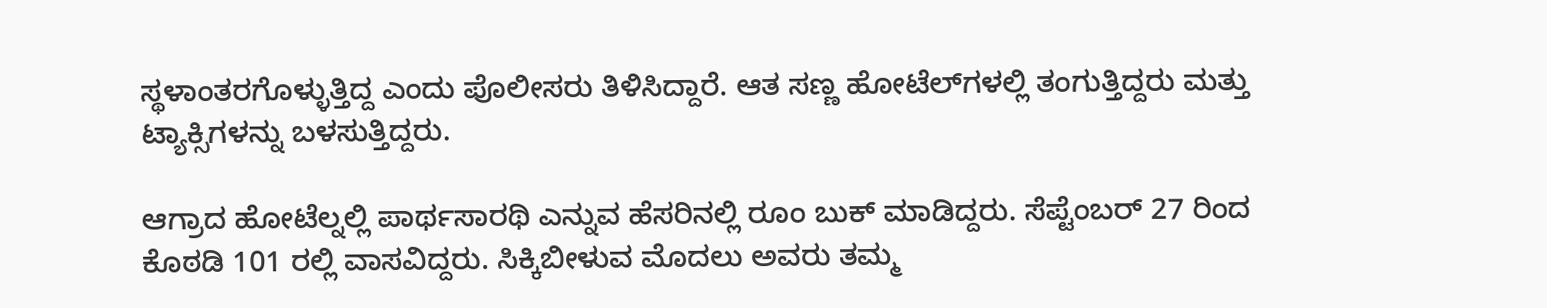ಸ್ಥಳಾಂತರಗೊಳ್ಳುತ್ತಿದ್ದ ಎಂದು ಪೊಲೀಸರು ತಿಳಿಸಿದ್ದಾರೆ. ಆತ ಸಣ್ಣ ಹೋಟೆಲ್‌ಗಳಲ್ಲಿ ತಂಗುತ್ತಿದ್ದರು ಮತ್ತು ಟ್ಯಾಕ್ಸಿಗಳನ್ನು ಬಳಸುತ್ತಿದ್ದರು.

ಆಗ್ರಾದ ಹೋಟೆಲ್ನಲ್ಲಿ ಪಾರ್ಥಸಾರಥಿ ಎನ್ನುವ ಹೆಸರಿನಲ್ಲಿ ರೂಂ ಬುಕ್ ಮಾಡಿದ್ದರು. ಸೆಪ್ಟೆಂಬರ್ 27 ರಿಂದ ಕೊಠಡಿ 101 ರಲ್ಲಿ ವಾಸವಿದ್ದರು. ಸಿಕ್ಕಿಬೀಳುವ ಮೊದಲು ಅವರು ತಮ್ಮ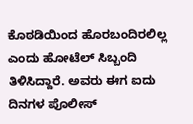ಕೊಠಡಿಯಿಂದ ಹೊರಬಂದಿರಲಿಲ್ಲ ಎಂದು ಹೋಟೆಲ್ ಸಿಬ್ಬಂದಿ ತಿಳಿಸಿದ್ದಾರೆ. ಅವರು ಈಗ ಐದು ದಿನಗಳ ಪೊಲೀಸ್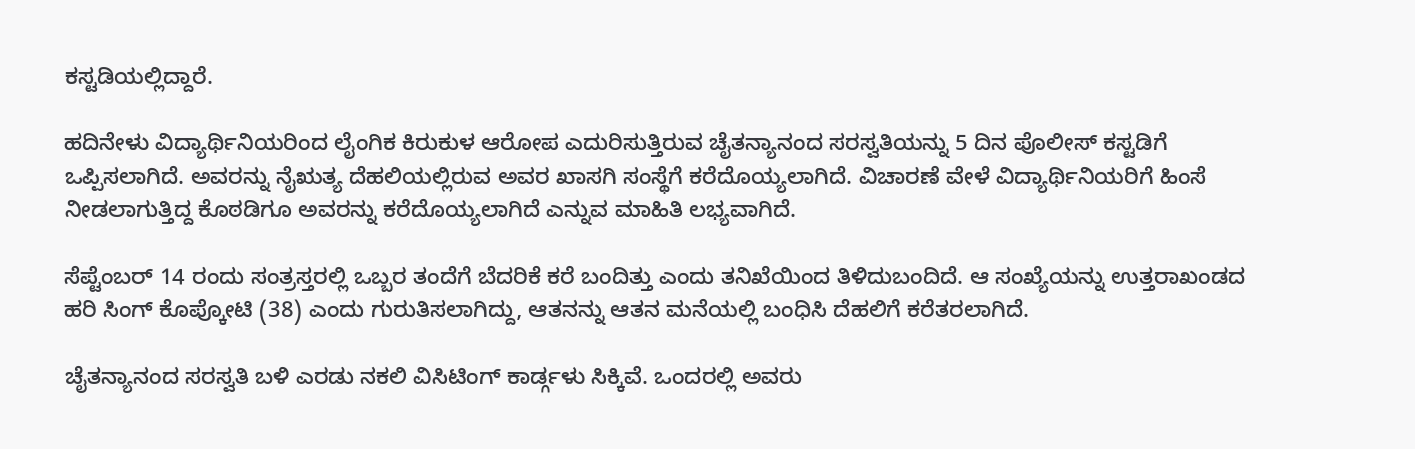ಕಸ್ಟಡಿಯಲ್ಲಿದ್ದಾರೆ.

ಹದಿನೇಳು ವಿದ್ಯಾರ್ಥಿನಿಯರಿಂದ ಲೈಂಗಿಕ ಕಿರುಕುಳ ಆರೋಪ ಎದುರಿಸುತ್ತಿರುವ ಚೈತನ್ಯಾನಂದ ಸರಸ್ವತಿಯನ್ನು 5 ದಿನ ಪೊಲೀಸ್ ಕಸ್ಟಡಿಗೆ ಒಪ್ಪಿಸಲಾಗಿದೆ. ಅವರನ್ನು ನೈಋತ್ಯ ದೆಹಲಿಯಲ್ಲಿರುವ ಅವರ ಖಾಸಗಿ ಸಂಸ್ಥೆಗೆ ಕರೆದೊಯ್ಯಲಾಗಿದೆ. ವಿಚಾರಣೆ ವೇಳೆ ವಿದ್ಯಾರ್ಥಿನಿಯರಿಗೆ ಹಿಂಸೆ ನೀಡಲಾಗುತ್ತಿದ್ದ ಕೊಠಡಿಗೂ ಅವರನ್ನು ಕರೆದೊಯ್ಯಲಾಗಿದೆ ಎನ್ನುವ ಮಾಹಿತಿ ಲಭ್ಯವಾಗಿದೆ.

ಸೆಪ್ಟೆಂಬರ್ 14 ರಂದು ಸಂತ್ರಸ್ತರಲ್ಲಿ ಒಬ್ಬರ ತಂದೆಗೆ ಬೆದರಿಕೆ ಕರೆ ಬಂದಿತ್ತು ಎಂದು ತನಿಖೆಯಿಂದ ತಿಳಿದುಬಂದಿದೆ. ಆ ಸಂಖ್ಯೆಯನ್ನು ಉತ್ತರಾಖಂಡದ ಹರಿ ಸಿಂಗ್ ಕೊಪ್ಕೋಟಿ (38) ಎಂದು ಗುರುತಿಸಲಾಗಿದ್ದು, ಆತನನ್ನು ಆತನ ಮನೆಯಲ್ಲಿ ಬಂಧಿಸಿ ದೆಹಲಿಗೆ ಕರೆತರಲಾಗಿದೆ.

ಚೈತನ್ಯಾನಂದ ಸರಸ್ವತಿ ಬಳಿ ಎರಡು ನಕಲಿ ವಿಸಿಟಿಂಗ್ ಕಾರ್ಡ್ಗಳು ಸಿಕ್ಕಿವೆ. ಒಂದರಲ್ಲಿ ಅವರು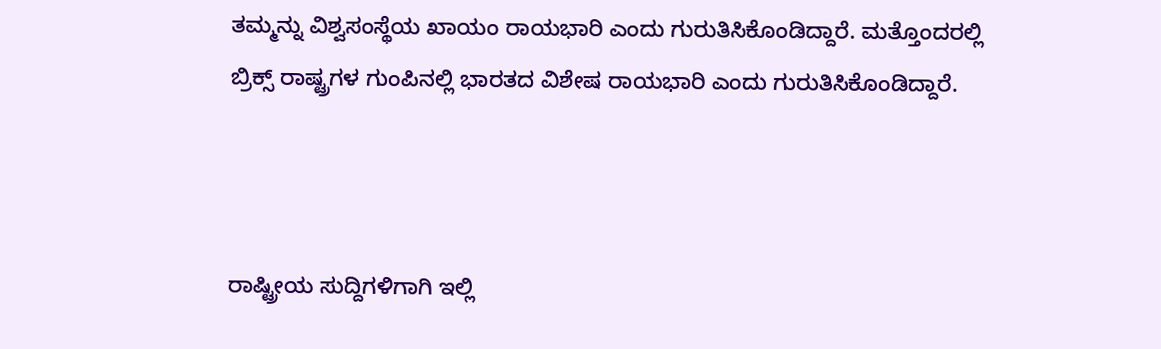ತಮ್ಮನ್ನು ವಿಶ್ವಸಂಸ್ಥೆಯ ಖಾಯಂ ರಾಯಭಾರಿ ಎಂದು ಗುರುತಿಸಿಕೊಂಡಿದ್ದಾರೆ. ಮತ್ತೊಂದರಲ್ಲಿ ಬ್ರಿಕ್ಸ್ ರಾಷ್ಟ್ರಗಳ ಗುಂಪಿನಲ್ಲಿ ಭಾರತದ ವಿಶೇಷ ರಾಯಭಾರಿ ಎಂದು ಗುರುತಿಸಿಕೊಂಡಿದ್ದಾರೆ.



ರಾಷ್ಟ್ರೀಯ ಸುದ್ದಿಗಳಿಗಾಗಿ ಇಲ್ಲಿ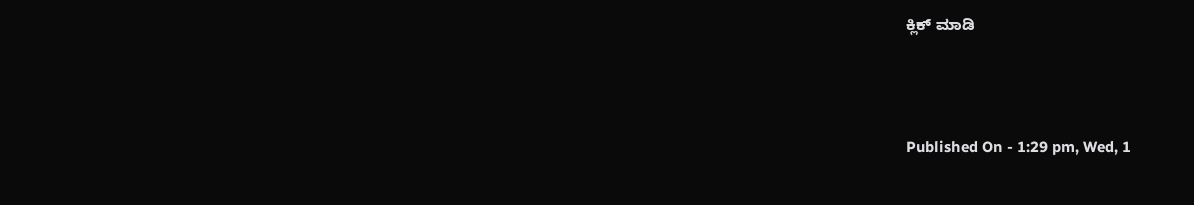ಕ್ಲಿಕ್ ಮಾಡಿ



Published On - 1:29 pm, Wed, 1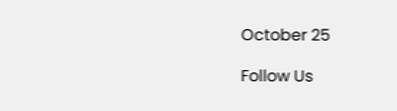October 25

Follow Us